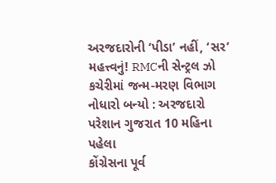અરજદારોની ‘પીડા’ નહીં, ‘સર’ મહત્ત્વનું! RMCની સેન્ટ્રલ ઝો કચેરીમાં જન્મ-મરણ વિભાગ નોધારો બન્યો : અરજદારો પરેશાન ગુજરાત 10 મહિના પહેલા
કોંગ્રેસના પૂર્વ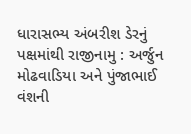ધારાસભ્ય અંબરીશ ડેરનું પક્ષમાંથી રાજીનામુ : અર્જુન મોઢવાડિયા અને પુંજાભાઈ વંશની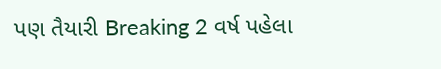પણ તૈયારી Breaking 2 વર્ષ પહેલા